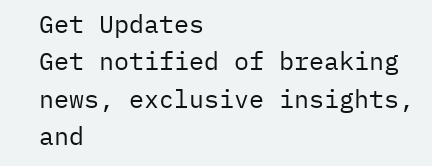Get Updates
Get notified of breaking news, exclusive insights, and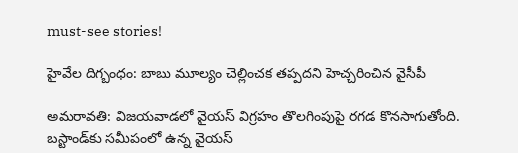must-see stories!

హైవేల దిగ్బంధం: బాబు మూల్యం చెల్లించక తప్పదని హెచ్చరించిన వైసీపీ

అమరావతి: విజయవాడలో వైయస్ విగ్రహం తొలగింపుపై రగడ కొనసాగుతోంది. బస్టాండ్‌కు సమీపంలో ఉన్న వైయస్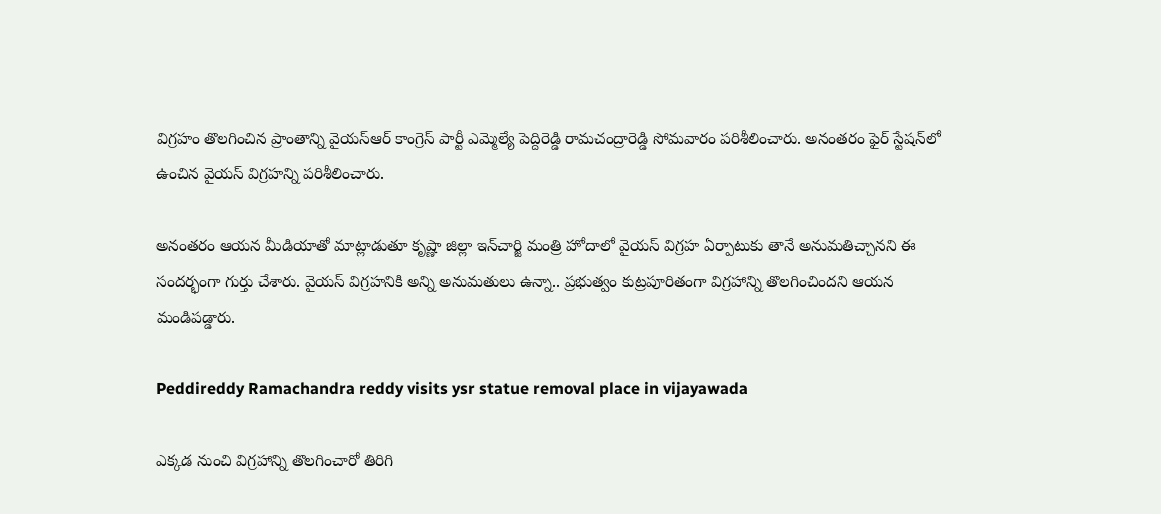విగ్రహం తొలగించిన ప్రాంతాన్ని వైయస్ఆర్ కాంగ్రెస్ పార్టీ ఎమ్మెల్యే పెద్దిరెడ్డి రామచంద్రారెడ్డి సోమవారం పరిశీలించారు. అనంతరం ఫైర్ స్టేషన్‌లో ఉంచిన వైయస్ విగ్రహన్ని పరిశీలించారు.

అనంతరం ఆయన మీడియాతో మాట్లాడుతూ కృష్ణా జిల్లా ఇన్‌చార్జి మంత్రి హోదాలో వైయస్ విగ్రహ ఏర్పాటుకు తానే అనుమతిచ్చానని ఈ సందర్భంగా గుర్తు చేశారు. వైయస్ విగ్రహనికి అన్ని అనుమతులు ఉన్నా.. ప్రభుత్వం కుట్రపూరితంగా విగ్రహాన్ని తొలగించిందని ఆయన మండిపడ్డారు.

Peddireddy Ramachandra reddy visits ysr statue removal place in vijayawada

ఎక్కడ నుంచి విగ్రహాన్ని తొలగించారో తిరిగి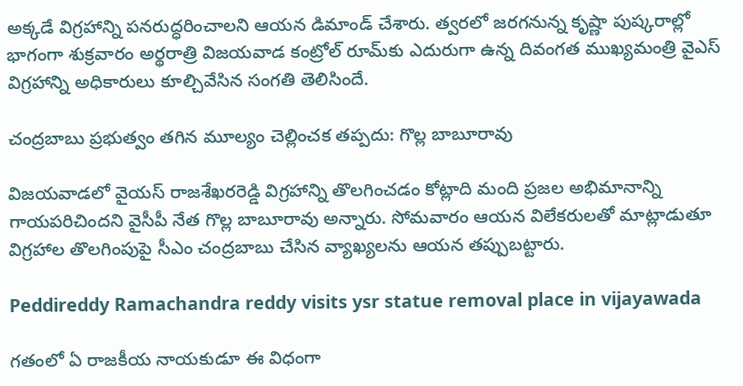అక్కడే విగ్రహాన్ని పనరుద్ధరించాలని ఆయన డిమాండ్ చేశారు. త్వరలో జరగనున్న కృష్ణా పుష్కరాల్లో భాగంగా శుక్రవారం అర్థరాత్రి విజయవాడ కంట్రోల్ రూమ్‌కు ఎదురుగా ఉన్న దివంగత ముఖ్యమంత్రి వైఎస్ విగ్రహాన్ని అధికారులు కూల్చివేసిన సంగతి తెలిసిందే.

చంద్రబాబు ప్రభుత్వం తగిన మూల్యం చెల్లించక తప్పదు: గొల్ల బాబూరావు

విజయవాడలో వైయస్ రాజశేఖరరెడ్డి విగ్రహాన్ని తొలగించడం కోట్లాది మంది ప్రజల అభిమానాన్ని గాయపరిచిందని వైసీపీ నేత గొల్ల బాబూరావు అన్నారు. సోమవారం ఆయన విలేకరులతో మాట్లాడుతూ విగ్రహాల తొలగింపుపై సీఎం చంద్రబాబు చేసిన వ్యాఖ్యలను ఆయన తప్పుబట్టారు.

Peddireddy Ramachandra reddy visits ysr statue removal place in vijayawada

గతంలో ఏ రాజకీయ నాయకుడూ ఈ విధంగా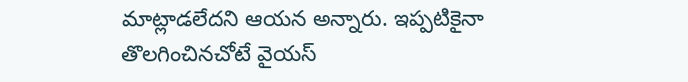మాట్లాడలేదని ఆయన అన్నారు. ఇప్పటికైనా తొలగించినచోటే వైయస్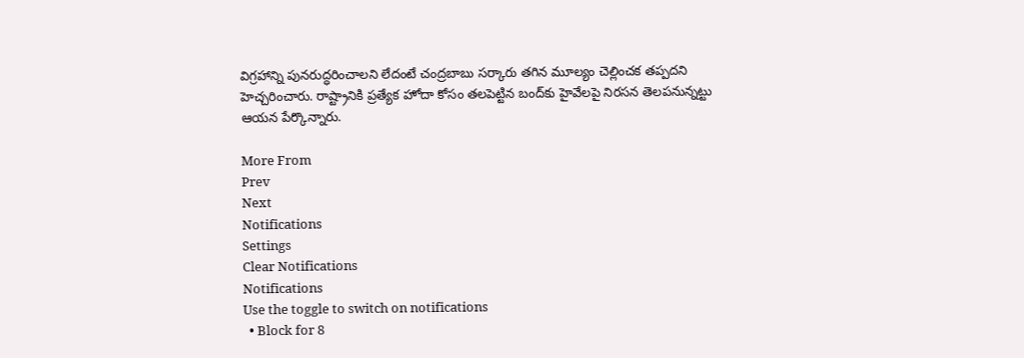విగ్రహాన్ని పునరుద్ధరించాలని లేదంటే చంద్రబాబు సర్కారు తగిన మూల్యం చెల్లించక తప్పదని హెచ్చరించారు. రాష్ట్రానికి ప్రత్యేక హోదా కోసం తలపెట్టిన బంద్‌కు హైవేలపై నిరసన తెలపనున్నట్టు ఆయన పేర్కొన్నారు.

More From
Prev
Next
Notifications
Settings
Clear Notifications
Notifications
Use the toggle to switch on notifications
  • Block for 8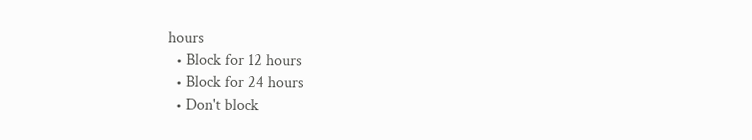hours
  • Block for 12 hours
  • Block for 24 hours
  • Don't block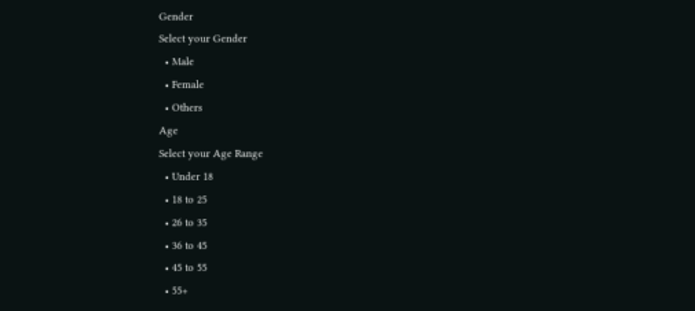Gender
Select your Gender
  • Male
  • Female
  • Others
Age
Select your Age Range
  • Under 18
  • 18 to 25
  • 26 to 35
  • 36 to 45
  • 45 to 55
  • 55+